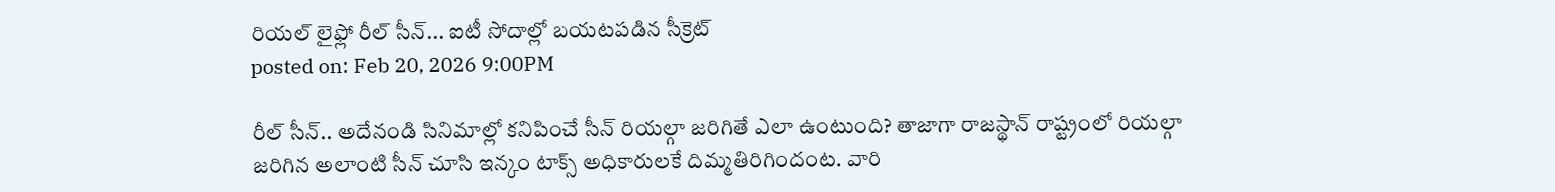రియల్ లైఫ్లో రీల్ సీన్... ఐటీ సోదాల్లో బయటపడిన సీక్రెట్
posted on: Feb 20, 2026 9:00PM

రీల్ సీన్.. అదేనండి సినిమాల్లో కనిపించే సీన్ రియల్గా జరిగితే ఎలా ఉంటుంది? తాజాగా రాజస్థాన్ రాష్ట్రంలో రియల్గా జరిగిన అలాంటి సీన్ చూసి ఇన్కం టాక్స్ అధికారులకే దిమ్మతిరిగిందంట. వారి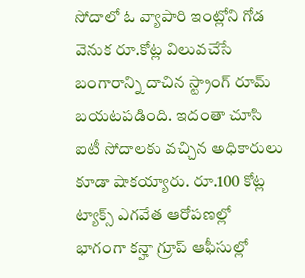సోదాలో ఓ వ్యాపారి ఇంట్లోని గోడ వెనుక రూ.కోట్ల విలువచేసే బంగారాన్ని దాచిన స్ట్రాంగ్ రూమ్ బయటపడింది. ఇదంతా చూసి ఐటీ సోదాలకు వచ్చిన అధికారులు కూడా షాకయ్యారు. రూ.100 కోట్ల ట్యాక్స్ ఎగవేత ఆరోపణల్లో భాగంగా కన్హా గ్రూప్ ఆఫీసుల్లో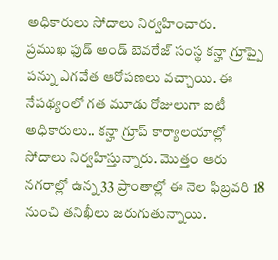అధికారులు సోదాలు నిర్వహించారు.
ప్రముఖ ఫుడ్ అండ్ బెవరేజ్ సంస్థ కన్హా గ్రూప్పై పన్ను ఎగవేత ఆరోపణలు వచ్చాయి. ఈ నేపథ్యంలో గత మూడు రోజులుగా ఐటీ అధికారులు.. కన్హా గ్రూప్ కార్యాలయాల్లో సోదాలు నిర్వహిస్తున్నారు. మొత్తం ఆరు నగరాల్లో ఉన్న 33 ప్రాంతాల్లో ఈ నెల ఫిబ్రవరి 18 నుంచి తనిఖీలు జరుగుతున్నాయి.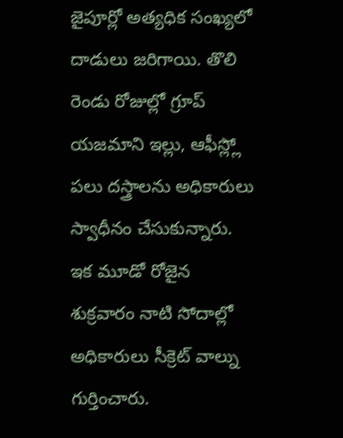జైపూర్లో అత్యధిక సంఖ్యలో దాడులు జరిగాయి. తొలి రెండు రోజుల్లో గ్రూప్ యజమాని ఇల్లు, ఆఫీస్ల్లో పలు దస్త్రాలను అధికారులు స్వాధీనం చేసుకున్నారు. ఇక మూడో రోజైన శుక్రవారం నాటి సోదాల్లో అధికారులు సీక్రెట్ వాల్ను గుర్తించారు.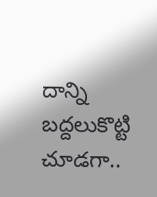దాన్ని బద్దలుకొట్టి చూడగా..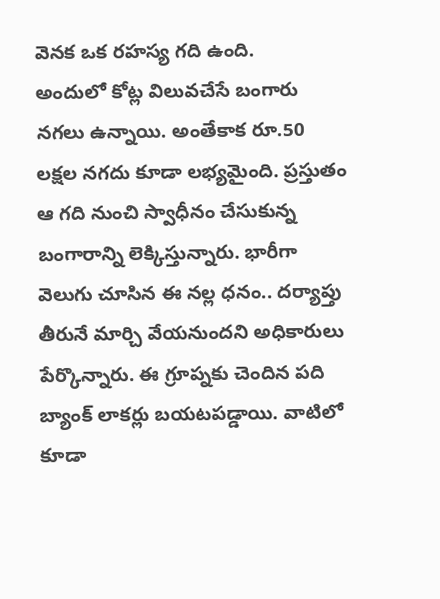వెనక ఒక రహస్య గది ఉంది.
అందులో కోట్ల విలువచేసే బంగారు నగలు ఉన్నాయి. అంతేకాక రూ.50 లక్షల నగదు కూడా లభ్యమైంది. ప్రస్తుతం ఆ గది నుంచి స్వాధీనం చేసుకున్న బంగారాన్ని లెక్కిస్తున్నారు. భారీగా వెలుగు చూసిన ఈ నల్ల ధనం.. దర్యాప్తు తీరునే మార్చి వేయనుందని అధికారులు పేర్కొన్నారు. ఈ గ్రూప్నకు చెందిన పది బ్యాంక్ లాకర్లు బయటపడ్డాయి. వాటిలో కూడా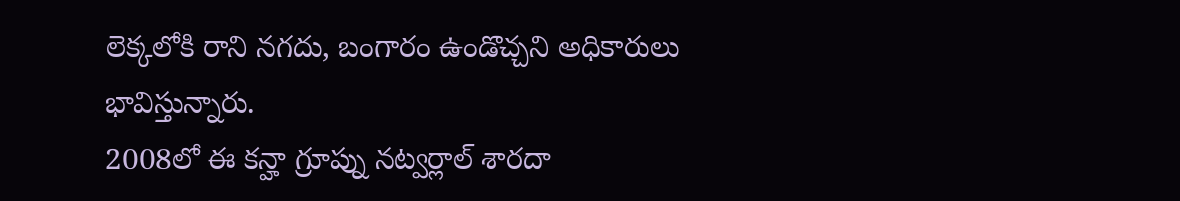లెక్కలోకి రాని నగదు, బంగారం ఉండొచ్చని అధికారులు భావిస్తున్నారు.
2008లో ఈ కన్హా గ్రూప్ను నట్వర్లాల్ శారదా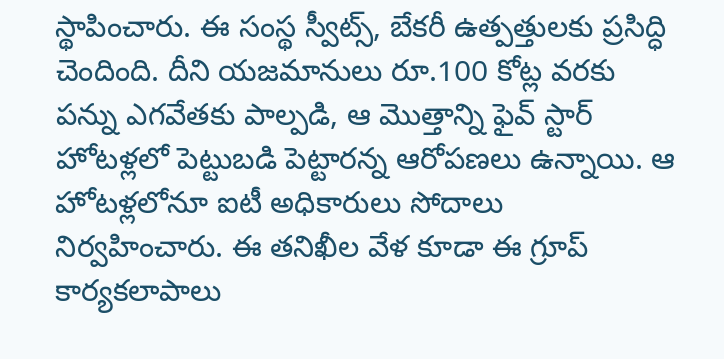స్థాపించారు. ఈ సంస్థ స్వీట్స్, బేకరీ ఉత్పత్తులకు ప్రసిద్ధి చెందింది. దీని యజమానులు రూ.100 కోట్ల వరకు పన్ను ఎగవేతకు పాల్పడి, ఆ మొత్తాన్ని ఫైవ్ స్టార్ హోటళ్లలో పెట్టుబడి పెట్టారన్న ఆరోపణలు ఉన్నాయి. ఆ హోటళ్లలోనూ ఐటీ అధికారులు సోదాలు నిర్వహించారు. ఈ తనిఖీల వేళ కూడా ఈ గ్రూప్ కార్యకలాపాలు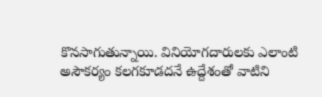కొనసాగుతున్నాయి. వినియోగదారులకు ఎలాంటి అసౌకర్యం కలగకూడదనే ఉద్దేశంతో వాటిని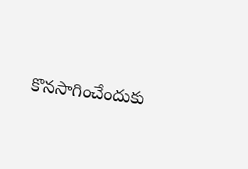కొనసాగించేందుకు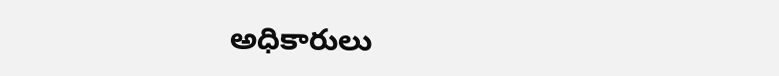అధికారులు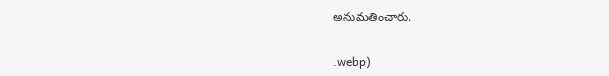అనుమతించారు.


.webp)